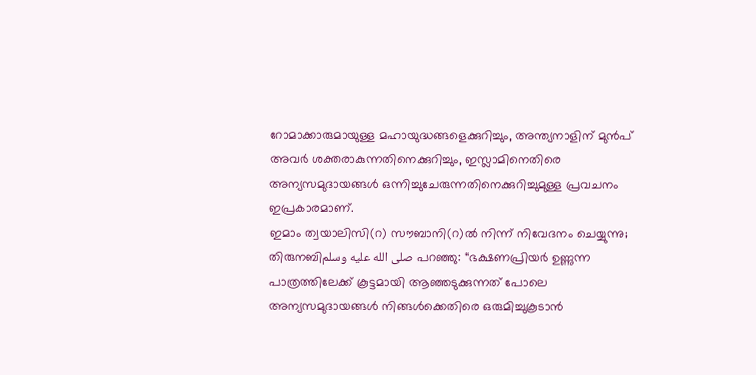റോമാക്കാരുമായുള്ള മഹായുദ്ധങ്ങളെക്കുറിച്ചും, അന്ത്യനാളിന് മുൻപ് അവർ ശക്തരാകുന്നതിനെക്കുറിച്ചും, ഇസ്ലാമിനെതിരെ അന്യസമുദായങ്ങൾ ഒന്നിച്ചുചേരുന്നതിനെക്കുറിച്ചുമുള്ള പ്രവചനം ഇപ്രകാരമാണ്.
ഇമാം ത്വയാലിസി(റ) സൗബാനി(റ)ൽ നിന്ന് നിവേദനം ചെയ്യുന്നു; തിരുനബിصلى الله عليه وسلم പറഞ്ഞു: “ഭക്ഷണപ്രിയർ ഉണ്ണുന്ന പാത്രത്തിലേക്ക് കൂട്ടമായി ആഞ്ഞടുക്കുന്നത് പോലെ അന്യസമുദായങ്ങൾ നിങ്ങൾക്കെതിരെ ഒരുമിച്ചുകൂടാൻ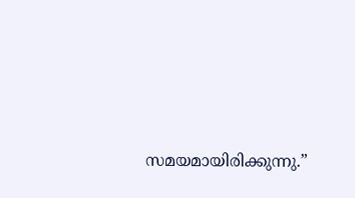സമയമായിരിക്കുന്നു.”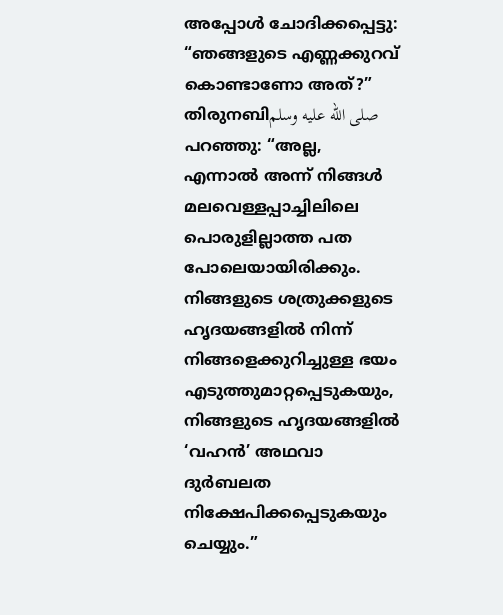അപ്പോൾ ചോദിക്കപ്പെട്ടു: “ഞങ്ങളുടെ എണ്ണക്കുറവ് കൊണ്ടാണോ അത്?” തിരുനബിصلى الله عليه وسلم പറഞ്ഞു: “അല്ല, എന്നാൽ അന്ന് നിങ്ങൾ മലവെള്ളപ്പാച്ചിലിലെ പൊരുളില്ലാത്ത പത പോലെയായിരിക്കും. നിങ്ങളുടെ ശത്രുക്കളുടെ ഹൃദയങ്ങളിൽ നിന്ന് നിങ്ങളെക്കുറിച്ചുള്ള ഭയം എടുത്തുമാറ്റപ്പെടുകയും, നിങ്ങളുടെ ഹൃദയങ്ങളിൽ ‘വഹൻ’ അഥവാ ദുർബലത നിക്ഷേപിക്കപ്പെടുകയും ചെയ്യും.”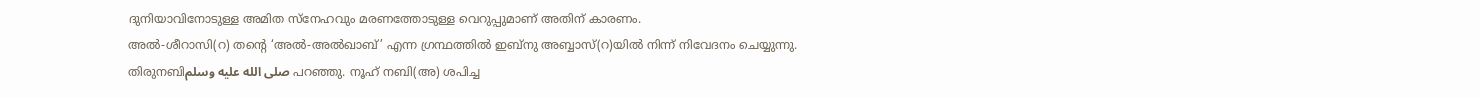ദുനിയാവിനോടുള്ള അമിത സ്നേഹവും മരണത്തോടുള്ള വെറുപ്പുമാണ് അതിന് കാരണം.
അൽ-ശീറാസി(റ) തന്റെ ‘അൽ-അൽഖാബ്’ എന്ന ഗ്രന്ഥത്തിൽ ഇബ്നു അബ്ബാസ്(റ)യിൽ നിന്ന് നിവേദനം ചെയ്യുന്നു. തിരുനബിصلى الله عليه وسلم പറഞ്ഞു. നൂഹ് നബി(അ) ശപിച്ച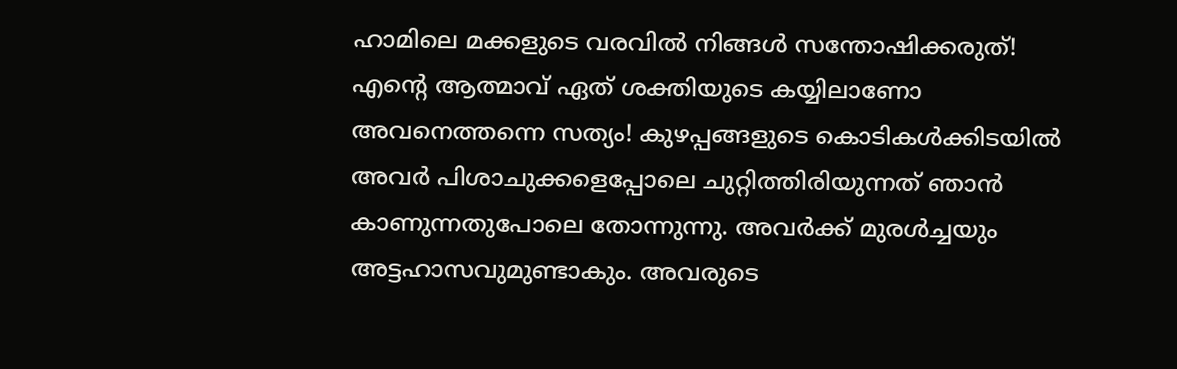ഹാമിലെ മക്കളുടെ വരവിൽ നിങ്ങൾ സന്തോഷിക്കരുത്! എന്റെ ആത്മാവ് ഏത് ശക്തിയുടെ കയ്യിലാണോ അവനെത്തന്നെ സത്യം! കുഴപ്പങ്ങളുടെ കൊടികൾക്കിടയിൽ അവർ പിശാചുക്കളെപ്പോലെ ചുറ്റിത്തിരിയുന്നത് ഞാൻ കാണുന്നതുപോലെ തോന്നുന്നു. അവർക്ക് മുരൾച്ചയും അട്ടഹാസവുമുണ്ടാകും. അവരുടെ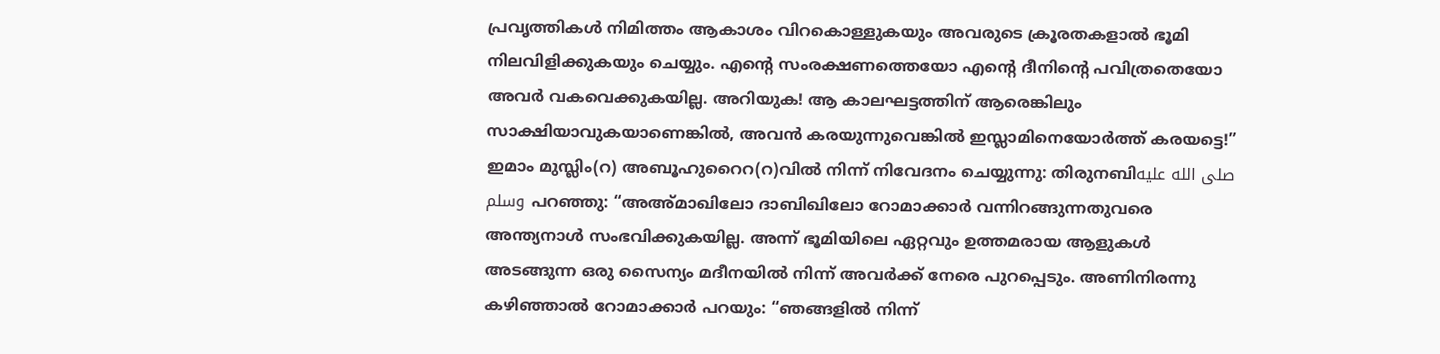പ്രവൃത്തികൾ നിമിത്തം ആകാശം വിറകൊള്ളുകയും അവരുടെ ക്രൂരതകളാൽ ഭൂമി നിലവിളിക്കുകയും ചെയ്യും. എന്റെ സംരക്ഷണത്തെയോ എന്റെ ദീനിന്റെ പവിത്രതെയോ അവർ വകവെക്കുകയില്ല. അറിയുക! ആ കാലഘട്ടത്തിന് ആരെങ്കിലും സാക്ഷിയാവുകയാണെങ്കിൽ, അവൻ കരയുന്നുവെങ്കിൽ ഇസ്ലാമിനെയോർത്ത് കരയട്ടെ!”
ഇമാം മുസ്ലിം(റ) അബൂഹുറൈറ(റ)വിൽ നിന്ന് നിവേദനം ചെയ്യുന്നു: തിരുനബിصلى الله عليه وسلم പറഞ്ഞു: “അഅ്മാഖിലോ ദാബിഖിലോ റോമാക്കാർ വന്നിറങ്ങുന്നതുവരെ അന്ത്യനാൾ സംഭവിക്കുകയില്ല. അന്ന് ഭൂമിയിലെ ഏറ്റവും ഉത്തമരായ ആളുകൾ അടങ്ങുന്ന ഒരു സൈന്യം മദീനയിൽ നിന്ന് അവർക്ക് നേരെ പുറപ്പെടും. അണിനിരന്നു കഴിഞ്ഞാൽ റോമാക്കാർ പറയും: “ഞങ്ങളിൽ നിന്ന്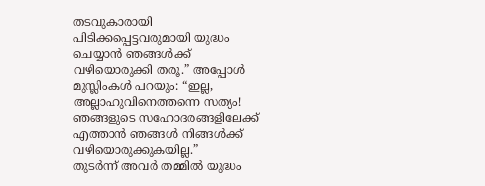തടവുകാരായി പിടിക്കപ്പെട്ടവരുമായി യുദ്ധം ചെയ്യാൻ ഞങ്ങൾക്ക് വഴിയൊരുക്കി തരൂ.” അപ്പോൾ മുസ്ലിംകൾ പറയും: “ഇല്ല, അല്ലാഹുവിനെത്തന്നെ സത്യം! ഞങ്ങളുടെ സഹോദരങ്ങളിലേക്ക് എത്താൻ ഞങ്ങൾ നിങ്ങൾക്ക് വഴിയൊരുക്കുകയില്ല.”
തുടർന്ന് അവർ തമ്മിൽ യുദ്ധം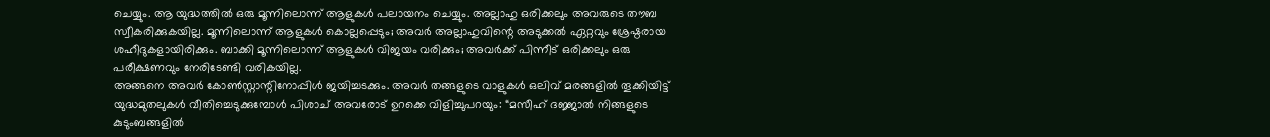ചെയ്യും. ആ യുദ്ധത്തിൽ ഒരു മൂന്നിലൊന്ന് ആളുകൾ പലായനം ചെയ്യും. അല്ലാഹു ഒരിക്കലും അവരുടെ തൗബ സ്വീകരിക്കുകയില്ല. മൂന്നിലൊന്ന് ആളുകൾ കൊല്ലപ്പെടും; അവർ അല്ലാഹുവിന്റെ അടുക്കൽ ഏറ്റവും ശ്രേഷ്ഠരായ ശഹീദുകളായിരിക്കും. ബാക്കി മൂന്നിലൊന്ന് ആളുകൾ വിജയം വരിക്കും; അവർക്ക് പിന്നീട് ഒരിക്കലും ഒരു പരീക്ഷണവും നേരിടേണ്ടി വരികയില്ല.
അങ്ങനെ അവർ കോൺസ്റ്റാന്റിനോപ്പിൾ ജയിച്ചടക്കും. അവർ തങ്ങളുടെ വാളുകൾ ഒലിവ് മരങ്ങളിൽ തൂക്കിയിട്ട് യുദ്ധമുതലുകൾ വീതിച്ചെടുക്കുമ്പോൾ പിശാച് അവരോട് ഉറക്കെ വിളിച്ചുപറയും: “മസീഹ് ദജ്ജാൽ നിങ്ങളുടെ കുടുംബങ്ങളിൽ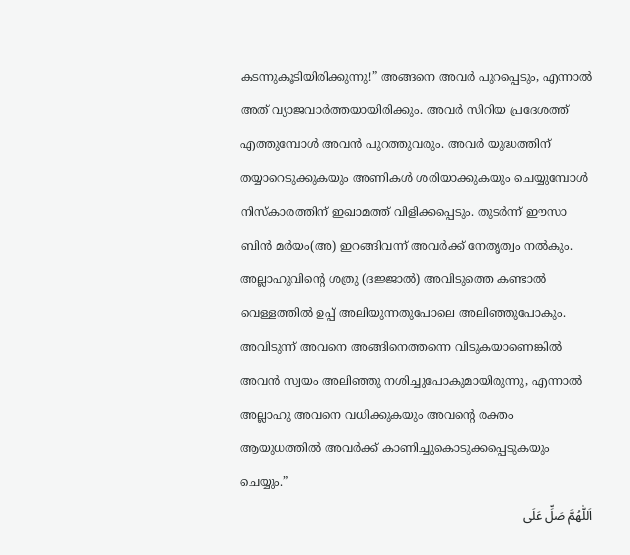കടന്നുകൂടിയിരിക്കുന്നു!” അങ്ങനെ അവർ പുറപ്പെടും, എന്നാൽ അത് വ്യാജവാർത്തയായിരിക്കും. അവർ സിറിയ പ്രദേശത്ത് എത്തുമ്പോൾ അവൻ പുറത്തുവരും. അവർ യുദ്ധത്തിന് തയ്യാറെടുക്കുകയും അണികൾ ശരിയാക്കുകയും ചെയ്യുമ്പോൾ നിസ്കാരത്തിന് ഇഖാമത്ത് വിളിക്കപ്പെടും. തുടർന്ന് ഈസാ ബിൻ മർയം(അ) ഇറങ്ങിവന്ന് അവർക്ക് നേതൃത്വം നൽകും. അല്ലാഹുവിന്റെ ശത്രു (ദജ്ജാൽ) അവിടുത്തെ കണ്ടാൽ വെള്ളത്തിൽ ഉപ്പ് അലിയുന്നതുപോലെ അലിഞ്ഞുപോകും. അവിടുന്ന് അവനെ അങ്ങിനെത്തന്നെ വിടുകയാണെങ്കിൽ അവൻ സ്വയം അലിഞ്ഞു നശിച്ചുപോകുമായിരുന്നു, എന്നാൽ അല്ലാഹു അവനെ വധിക്കുകയും അവന്റെ രക്തം ആയുധത്തിൽ അവർക്ക് കാണിച്ചുകൊടുക്കപ്പെടുകയും ചെയ്യും.”
اَللّٰهُمَّ صَلِّ عَلَى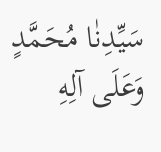سَيِّدِنٰا مُحَمَّدٍ وَعَلَى آلِهِ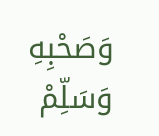وَصَحْبِهِ وَسَلِّمْ